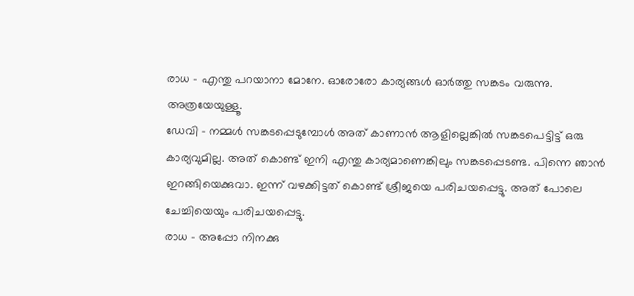രാധ – എന്തു പറയാനാ മോനേ. ഓരോരോ കാര്യങ്ങൾ ഓർത്തു സങ്കടം വരുന്നു. അത്രയേയുള്ളൂ.
ഡേവി – നമ്മൾ സങ്കടപ്പെടുമ്പോൾ അത് കാണാൻ ആളില്ലെങ്കിൽ സങ്കടപെട്ടിട്ട് ഒരു കാര്യവുമില്ല. അത് കൊണ്ട് ഇനി എന്തു കാര്യമാണെങ്കിലും സങ്കടപ്പെടണ്ട. പിന്നെ ഞാൻ ഇറങ്ങിയെക്കുവാ. ഇന്ന് വഴക്കിട്ടത് കൊണ്ട് ശ്രീജയെ പരിചയപ്പെട്ടു. അത് പോലെ ചേച്ചിയെയും പരിചയപ്പെട്ടു.
രാധ – അപ്പോ നിനക്കു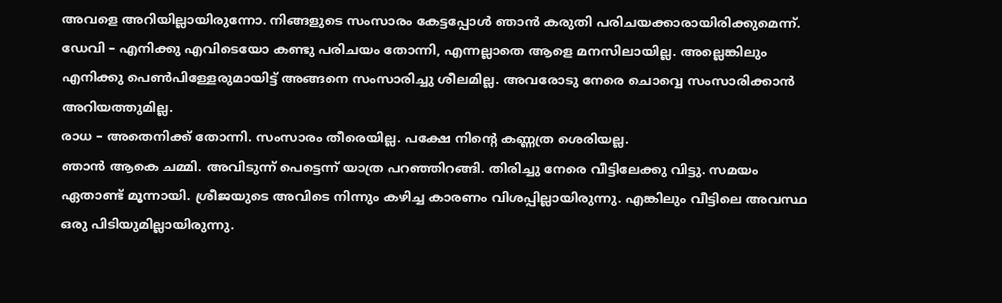അവളെ അറിയില്ലായിരുന്നോ. നിങ്ങളുടെ സംസാരം കേട്ടപ്പോൾ ഞാൻ കരുതി പരിചയക്കാരായിരിക്കുമെന്ന്.
ഡേവി – എനിക്കു എവിടെയോ കണ്ടു പരിചയം തോന്നി, എന്നല്ലാതെ ആളെ മനസിലായില്ല. അല്ലെങ്കിലും എനിക്കു പെൺപിള്ളേരുമായിട്ട് അങ്ങനെ സംസാരിച്ചു ശീലമില്ല. അവരോടു നേരെ ചൊവ്വെ സംസാരിക്കാൻ അറിയത്തുമില്ല.
രാധ – അതെനിക്ക് തോന്നി. സംസാരം തീരെയില്ല. പക്ഷേ നിന്റെ കണ്ണത്ര ശെരിയല്ല.
ഞാൻ ആകെ ചമ്മി. അവിടുന്ന് പെട്ടെന്ന് യാത്ര പറഞ്ഞിറങ്ങി. തിരിച്ചു നേരെ വീട്ടിലേക്കു വിട്ടു. സമയം ഏതാണ്ട് മൂന്നായി. ശ്രീജയുടെ അവിടെ നിന്നും കഴിച്ച കാരണം വിശപ്പില്ലായിരുന്നു. എങ്കിലും വീട്ടിലെ അവസ്ഥ ഒരു പിടിയുമില്ലായിരുന്നു.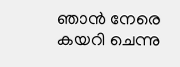ഞാൻ നേരെ കയറി ചെന്നു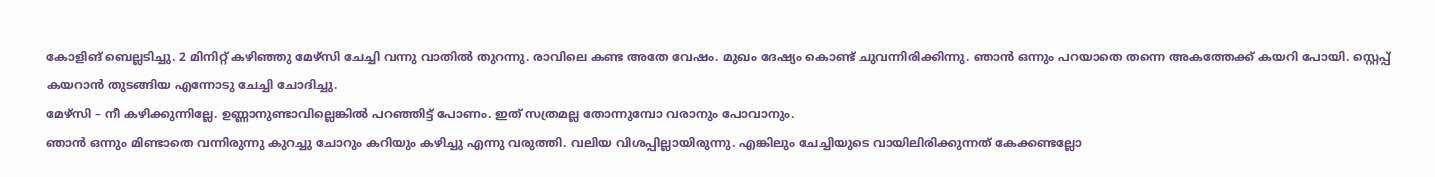കോളിങ് ബെല്ലടിച്ചു. 2 മിനിറ്റ് കഴിഞ്ഞു മേഴ്സി ചേച്ചി വന്നു വാതിൽ തുറന്നു. രാവിലെ കണ്ട അതേ വേഷം. മുഖം ദേഷ്യം കൊണ്ട് ചുവന്നിരിക്കിന്നു. ഞാൻ ഒന്നും പറയാതെ തന്നെ അകത്തേക്ക് കയറി പോയി. സ്റ്റെപ്പ് കയറാൻ തുടങ്ങിയ എന്നോടു ചേച്ചി ചോദിച്ചു.
മേഴ്സി – നീ കഴിക്കുന്നില്ലേ. ഉണ്ണാനുണ്ടാവില്ലെങ്കിൽ പറഞ്ഞിട്ട് പോണം. ഇത് സത്രമല്ല തോന്നുമ്പോ വരാനും പോവാനും.
ഞാൻ ഒന്നും മിണ്ടാതെ വന്നിരുന്നു കുറച്ചു ചോറും കറിയും കഴിച്ചു എന്നു വരുത്തി. വലിയ വിശപ്പില്ലായിരുന്നു. എങ്കിലും ചേച്ചിയുടെ വായിലിരിക്കുന്നത് കേക്കണ്ടല്ലോ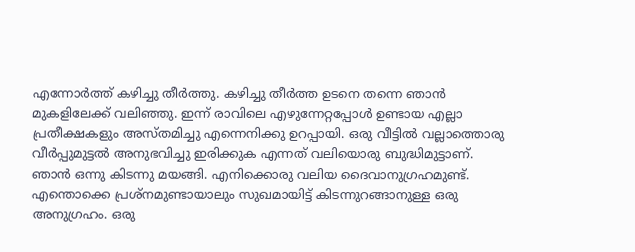എന്നോർത്ത് കഴിച്ചു തീർത്തു. കഴിച്ചു തീർത്ത ഉടനെ തന്നെ ഞാൻ മുകളിലേക്ക് വലിഞ്ഞു. ഇന്ന് രാവിലെ എഴുന്നേറ്റപ്പോൾ ഉണ്ടായ എല്ലാ പ്രതീക്ഷകളും അസ്തമിച്ചു എന്നെനിക്കു ഉറപ്പായി. ഒരു വീട്ടിൽ വല്ലാത്തൊരു വീർപ്പുമുട്ടൽ അനുഭവിച്ചു ഇരിക്കുക എന്നത് വലിയൊരു ബുദ്ധിമുട്ടാണ്. ഞാൻ ഒന്നു കിടന്നു മയങ്ങി. എനിക്കൊരു വലിയ ദൈവാനുഗ്രഹമുണ്ട്. എന്തൊക്കെ പ്രശ്നമുണ്ടായാലും സുഖമായിട്ട് കിടന്നുറങ്ങാനുള്ള ഒരു അനുഗ്രഹം. ഒരു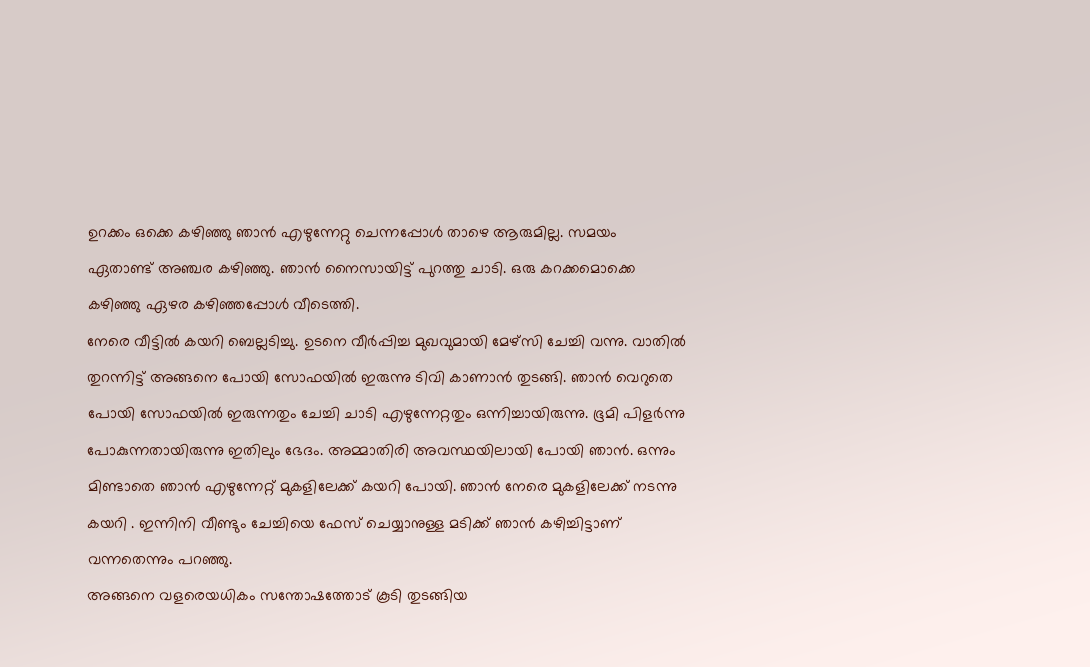ഉറക്കം ഒക്കെ കഴിഞ്ഞു ഞാൻ എഴുന്നേറ്റു ചെന്നപ്പോൾ താഴെ ആരുമില്ല. സമയം ഏതാണ്ട് അഞ്ചര കഴിഞ്ഞു. ഞാൻ നൈസായിട്ട് പുറത്തു ചാടി. ഒരു കറക്കമൊക്കെ കഴിഞ്ഞു ഏഴര കഴിഞ്ഞപ്പോൾ വീടെത്തി.
നേരെ വീട്ടിൽ കയറി ബെല്ലടിച്ചു. ഉടനെ വീർപ്പിച്ച മുഖവുമായി മേഴ്സി ചേച്ചി വന്നു. വാതിൽ തുറന്നിട്ട് അങ്ങനെ പോയി സോഫയിൽ ഇരുന്നു ടിവി കാണാൻ തുടങ്ങി. ഞാൻ വെറുതെ പോയി സോഫയിൽ ഇരുന്നതും ചേച്ചി ചാടി എഴുന്നേറ്റതും ഒന്നിച്ചായിരുന്നു. ഭൂമി പിളർന്നു പോകുന്നതായിരുന്നു ഇതിലും ഭേദം. അമ്മാതിരി അവസ്ഥയിലായി പോയി ഞാൻ. ഒന്നും മിണ്ടാതെ ഞാൻ എഴുന്നേറ്റ് മുകളിലേക്ക് കയറി പോയി. ഞാൻ നേരെ മുകളിലേക്ക് നടന്നു കയറി . ഇന്നിനി വീണ്ടും ചേച്ചിയെ ഫേസ് ചെയ്യാനുള്ള മടിക്ക് ഞാൻ കഴിച്ചിട്ടാണ് വന്നതെന്നും പറഞ്ഞു.
അങ്ങനെ വളരെയധികം സന്തോഷത്തോട് കൂടി തുടങ്ങിയ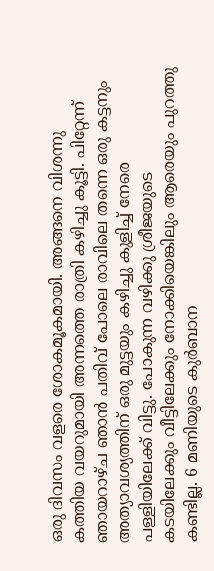ഒരു ദിവസം വളരെ ശോകമൂകമായി. അങ്ങനെ വിശന്നു കത്തിയ വയറുമായി അന്നത്തെ രാത്രി കഴിച്ചു കൂട്ടി. പിറ്റേന്ന് ഞായറാഴ്ച ഞാൻ പതിവ് പോലെ രാവിലെ തന്നെ ഒരു കട്ടനും അത്യാവശ്യത്തിന് ഒരു മുട്ടയും കഴിച്ചു കുളിച്ച് നേരെ പള്ളിയിലേക്ക് വിട്ടു. പോകുന്ന വഴിക്കു ശ്രീജയുടെ കടയിലേക്കും വീട്ടിലേക്കും നോക്കിയെങ്കിലും ആരെയും പുറത്തു കണ്ടില്ല. 6 മണിയുടെ കുർബാന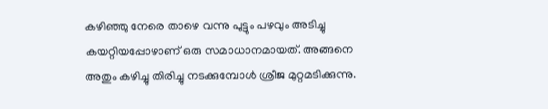കഴിഞ്ഞു നേരെ താഴെ വന്നു പുട്ടും പഴവും അടിച്ചു കയറ്റിയപ്പോഴാണ് ഒരു സമാധാനമായത്. അങ്ങനെ അതും കഴിച്ചു തിരിച്ചു നടക്കുമ്പോൾ ശ്രീജ മുറ്റമടിക്കുന്നു.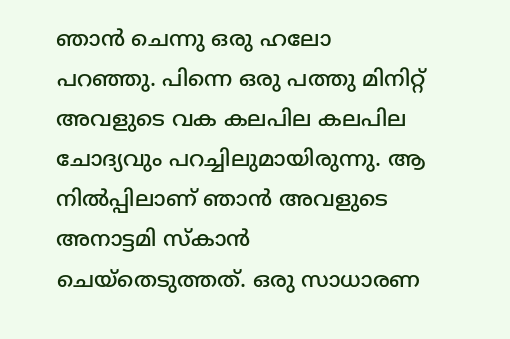ഞാൻ ചെന്നു ഒരു ഹലോ പറഞ്ഞു. പിന്നെ ഒരു പത്തു മിനിറ്റ് അവളുടെ വക കലപില കലപില ചോദ്യവും പറച്ചിലുമായിരുന്നു. ആ നിൽപ്പിലാണ് ഞാൻ അവളുടെ അനാട്ടമി സ്കാൻ ചെയ്തെടുത്തത്. ഒരു സാധാരണ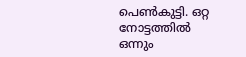പെൺകുട്ടി. ഒറ്റ നോട്ടത്തിൽ ഒന്നും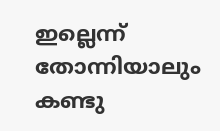ഇല്ലെന്ന് തോന്നിയാലും കണ്ടു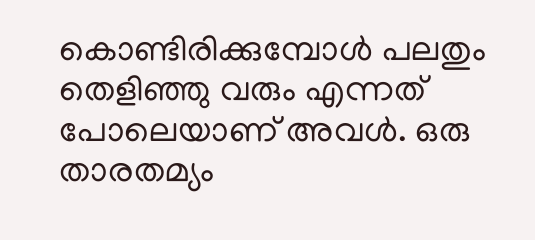കൊണ്ടിരിക്കുമ്പോൾ പലതും തെളിഞ്ഞു വരും എന്നത് പോലെയാണ് അവൾ. ഒരു താരതമ്യം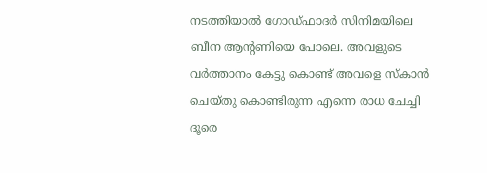നടത്തിയാൽ ഗോഡ്ഫാദർ സിനിമയിലെ ബീന ആന്റണിയെ പോലെ. അവളുടെ വർത്താനം കേട്ടു കൊണ്ട് അവളെ സ്കാൻ ചെയ്തു കൊണ്ടിരുന്ന എന്നെ രാധ ചേച്ചി ദൂരെ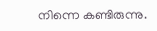നിന്നെ കണ്ടിരുന്നു.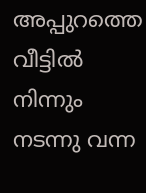അപ്പുറത്തെ വീട്ടിൽ നിന്നും നടന്നു വന്ന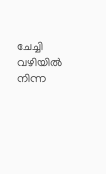ചേച്ചി വഴിയിൽ നിന്ന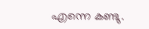എന്നെ കണ്ടു.